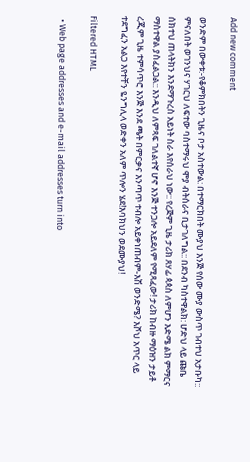Add new comment

ወንድም በውቀቱ:-የቆምክበትን ጊዜና ቦታ አስተውል: በተማርክበት ሙያህ እንጅ የሰው ሙያ ውስጥ ገብተህ አታቡካ:: ምናለበት ወገንህና ሃገርህ ለፍተው ባስተማሩህ ሞያ ብትሰራና ቢታገለግል:: በደንብ ካስተዋልክ: ሆድህ ላይ ጩቤ ሰክተህ ጠላትክን እንደማጉረስ አይነት ስራ እየሰራህ ነው:: የረጅም ጊዜ ታሪክ ጸሃፊ ጳጳስ ለምሆን እድሜ ልክ ምማርና ማስተዋል ያስፈልጋል:: እንዲህ ለምጻፍ ገለልተኛ ሆኖ እንጅ ተንጋሎ አይደለም የሚጻፈው! ታሪክ ከብዙ ማዕዝን ታይቶ ረጂም ጊዜ ተምሳጥሮ እንጅ እንደ ጫት በምርቃና እንጣጥ ተብሎ አይቀነጠብም-እሽ ወንድሜ? እሾህ አጥር ላይ ተደግፈን አልጋ እየተቸን ዬንግሊላ ወድቀን አለም ጥሎን ሄደ!እባክህን ወደሙያህ!

Filtered HTML

  • Web page addresses and e-mail addresses turn into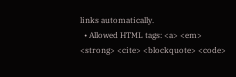links automatically.
  • Allowed HTML tags: <a> <em> <strong> <cite> <blockquote> <code>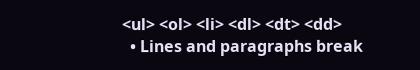<ul> <ol> <li> <dl> <dt> <dd>
  • Lines and paragraphs break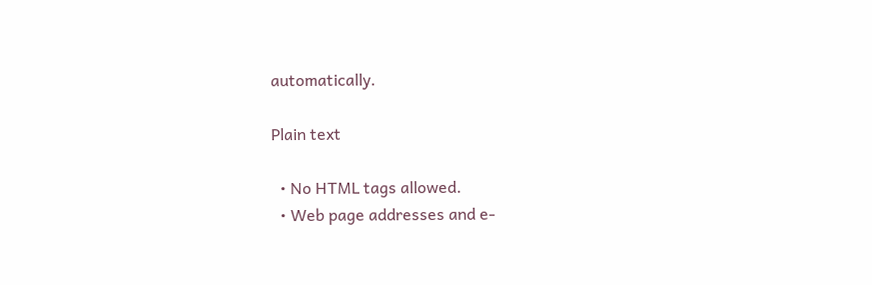automatically.

Plain text

  • No HTML tags allowed.
  • Web page addresses and e-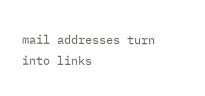mail addresses turn into links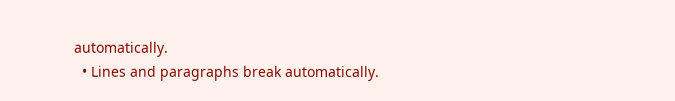automatically.
  • Lines and paragraphs break automatically.